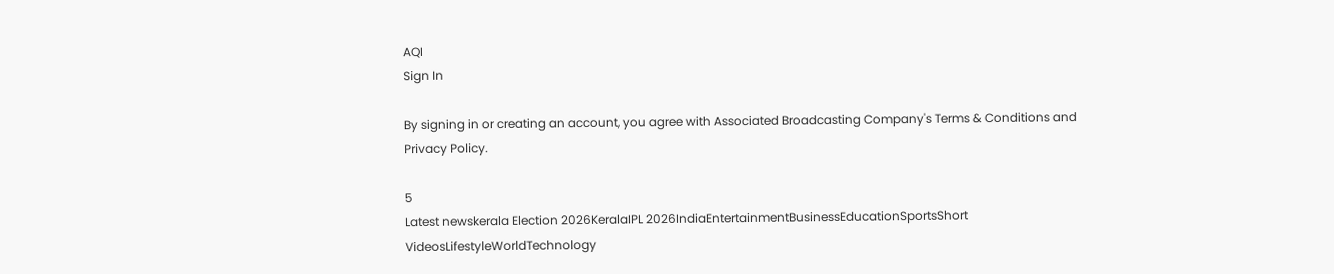AQI
Sign In

By signing in or creating an account, you agree with Associated Broadcasting Company's Terms & Conditions and Privacy Policy.

5
Latest newskerala Election 2026KeralaIPL 2026IndiaEntertainmentBusinessEducationSportsShort VideosLifestyleWorldTechnology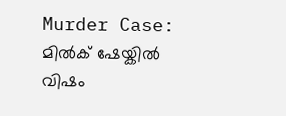Murder Case: മിൽക് ഷേയ്കിൽ വിഷം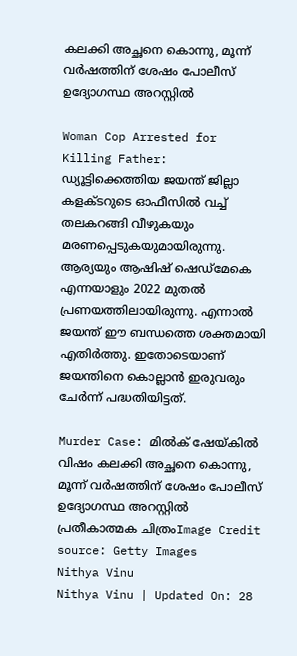കലക്കി അച്ഛനെ കൊന്നു, മൂന്ന് വർഷത്തിന് ശേഷം പോലീസ് ഉദ്യോഗസ്ഥ അറസ്റ്റിൽ

Woman Cop Arrested for Killing Father: ഡ്യൂട്ടിക്കെത്തിയ ജയന്ത് ജില്ലാ കളക്ടറുടെ ഓഫീസിൽ വച്ച് തലകറങ്ങി വീഴുകയും മരണപ്പെടുകയുമായിരുന്നു. ആര്യയും ആഷിഷ് ഷെഡ്മേകെ എന്നയാളും 2022 മുതൽ പ്രണയത്തിലായിരുന്നു. എന്നാൽ ജയന്ത് ഈ ബന്ധത്തെ ശക്തമായി എതിർത്തു. ഇതോടെയാണ് ജയന്തിനെ കൊല്ലാൻ ഇരുവരും ചേർന്ന് പദ്ധതിയിട്ടത്.

Murder Case: മിൽക് ഷേയ്കിൽ വിഷം കലക്കി അച്ഛനെ കൊന്നു, മൂന്ന് വർഷത്തിന് ശേഷം പോലീസ് ഉദ്യോഗസ്ഥ അറസ്റ്റിൽ
പ്രതീകാത്മക ചിത്രംImage Credit source: Getty Images
Nithya Vinu
Nithya Vinu | Updated On: 28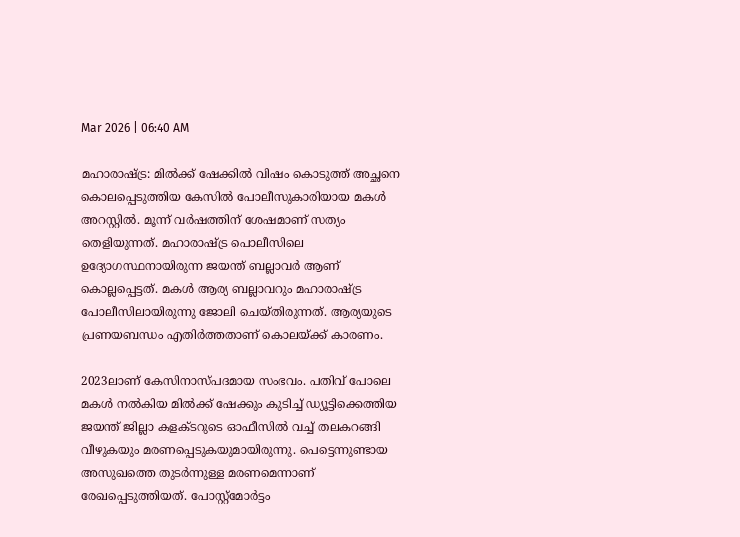Mar 2026 | 06:40 AM

മഹാരാഷ്ട്ര: മിൽക്ക് ഷേക്കിൽ വിഷം കൊടുത്ത് അച്ഛനെ കൊലപ്പെടുത്തിയ കേസിൽ പോലീസുകാരിയായ മകൾ അറസ്റ്റിൽ. മൂന്ന് വർഷത്തിന് ശേഷമാണ് സത്യം തെളിയുന്നത്. മഹാരാഷ്ട്ര പൊലീസിലെ ഉദ്യോഗസ്ഥനായിരുന്ന ജയന്ത് ബല്ലാവർ ആണ് കൊല്ലപ്പെട്ടത്. മകൾ ആര്യ ബല്ലാവറും മഹാരാഷ്ട്ര പോലീസിലായിരുന്നു ജോലി ചെയ്തിരുന്നത്. ആര്യയുടെ പ്രണയബന്ധം എതിർത്തതാണ് കൊലയ്ക്ക് കാരണം.

2023ലാണ് കേസിനാസ്പദമായ സംഭവം. പതിവ് പോലെ മകൾ നൽകിയ മിൽക്ക് ഷേക്കും കുടിച്ച് ഡ്യൂട്ടിക്കെത്തിയ ജയന്ത് ജില്ലാ കളക്ടറുടെ ഓഫീസിൽ വച്ച് തലകറങ്ങി വീഴുകയും മരണപ്പെടുകയുമായിരുന്നു. പെട്ടെന്നുണ്ടായ അസുഖത്തെ തുടർന്നുള്ള മരണമെന്നാണ് രേഖപ്പെടുത്തിയത്. പോസ്റ്റ്മോർട്ടം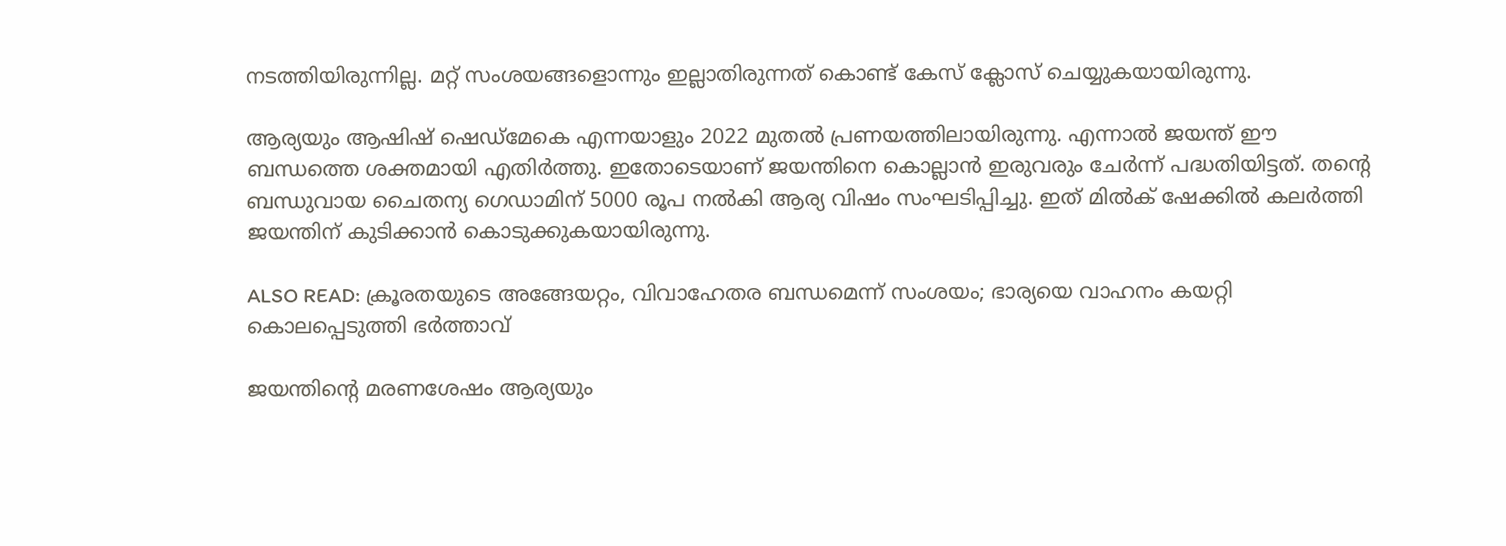നടത്തിയിരുന്നില്ല. മറ്റ് സംശയങ്ങളൊന്നും ഇല്ലാതിരുന്നത് കൊണ്ട് കേസ് ക്ലോസ് ചെയ്യുകയായിരുന്നു.

ആര്യയും ആഷിഷ് ഷെഡ്മേകെ എന്നയാളും 2022 മുതൽ പ്രണയത്തിലായിരുന്നു. എന്നാൽ ജയന്ത് ഈ ബന്ധത്തെ ശക്തമായി എതിർത്തു. ഇതോടെയാണ് ജയന്തിനെ കൊല്ലാൻ ഇരുവരും ചേർന്ന് പദ്ധതിയിട്ടത്. തന്റെ ബന്ധുവായ ചൈതന്യ ഗെഡാമിന് 5000 രൂപ നൽകി ആര്യ വിഷം സംഘടിപ്പിച്ചു. ഇത് മിൽക് ഷേക്കിൽ കലർത്തി ജയന്തിന് കുടിക്കാൻ കൊടുക്കുകയായിരുന്നു.

ALSO READ: ക്രൂരതയുടെ അങ്ങേയറ്റം, വിവാഹേതര ബന്ധമെന്ന് സംശയം; ഭാര്യയെ വാഹനം കയറ്റി കൊലപ്പെടുത്തി ഭർത്താവ്

ജയന്തിന്റെ മരണശേഷം ആര്യയും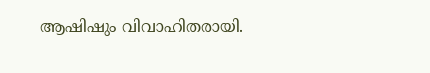ആഷിഷും വിവാഹിതരായി.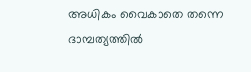അധികം വൈകാതെ തന്നെ ദാമ്പത്യത്തിൽ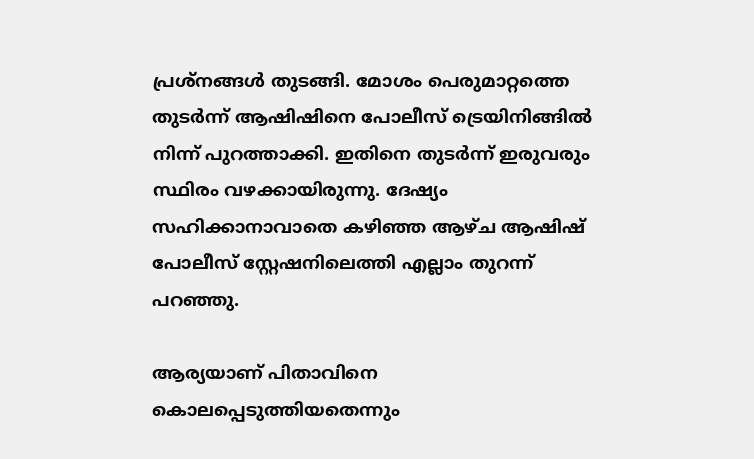പ്രശ്നങ്ങൾ തുടങ്ങി. മോശം പെരുമാറ്റത്തെ തുടർന്ന് ആഷിഷിനെ പോലീസ് ട്രെയിനിങ്ങിൽ നിന്ന് പുറത്താക്കി. ഇതിനെ തുടർന്ന് ഇരുവരും സ്ഥിരം വഴക്കായിരുന്നു. ദേഷ്യം സഹിക്കാനാവാതെ കഴിഞ്ഞ ആഴ്ച ആഷിഷ് പോലീസ് സ്റ്റേഷനിലെത്തി എല്ലാം തുറന്ന് പറഞ്ഞു.

ആര്യയാണ് പിതാവിനെ കൊലപ്പെടുത്തിയതെന്നും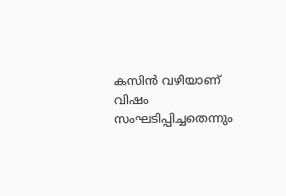കസിൻ വഴിയാണ് വിഷം സംഘടിപ്പിച്ചതെന്നും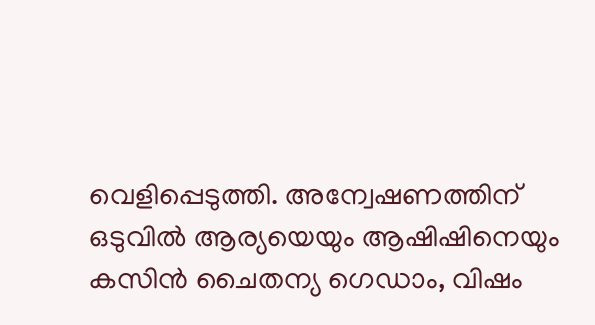വെളിപ്പെടുത്തി. അന്വേഷണത്തിന് ഒടുവിൽ ആര്യയെയും ആഷിഷിനെയും കസിൻ ചൈതന്യ ഗെഡാം, വിഷം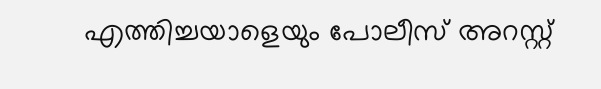എത്തിച്ചയാളെയും പോലീസ് അറസ്റ്റ്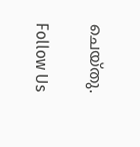ചെയ്തു.

Follow Us